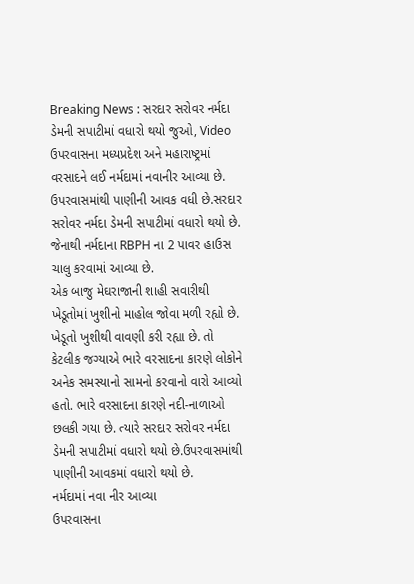Breaking News : સરદાર સરોવર નર્મદા ડેમની સપાટીમાં વધારો થયો જુઓ, Video
ઉપરવાસના મધ્યપ્રદેશ અને મહારાષ્ટ્રમાં વરસાદને લઈ નર્મદામાં નવાનીર આવ્યા છે. ઉપરવાસમાંથી પાણીની આવક વધી છે.સરદાર સરોવર નર્મદા ડેમની સપાટીમાં વધારો થયો છે. જેનાથી નર્મદાના RBPH ના 2 પાવર હાઉસ ચાલુ કરવામાં આવ્યા છે.
એક બાજુ મેઘરાજાની શાહી સવારીથી ખેડૂતોમાં ખુશીનો માહોલ જોવા મળી રહ્યો છે. ખેડૂતો ખુશીથી વાવણી કરી રહ્યા છે. તો કેટલીક જગ્યાએ ભારે વરસાદના કારણે લોકોને અનેક સમસ્યાનો સામનો કરવાનો વારો આવ્યો હતો. ભારે વરસાદના કારણે નદી-નાળાઓ છલકી ગયા છે. ત્યારે સરદાર સરોવર નર્મદા ડેમની સપાટીમાં વધારો થયો છે.ઉપરવાસમાંથી પાણીની આવકમાં વધારો થયો છે.
નર્મદામાં નવા નીર આવ્યા
ઉપરવાસના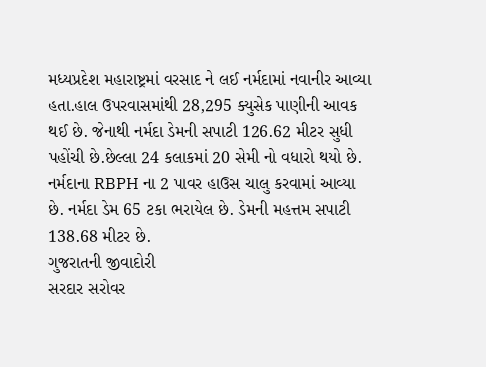મધ્યપ્રદેશ મહારાષ્ટ્રમાં વરસાદ ને લઈ નર્મદામાં નવાનીર આવ્યા હતા.હાલ ઉપરવાસમાંથી 28,295 ક્યુસેક પાણીની આવક થઈ છે. જેનાથી નર્મદા ડેમની સપાટી 126.62 મીટર સુધી પહોંચી છે.છેલ્લા 24 કલાકમાં 20 સેમી નો વધારો થયો છે. નર્મદાના RBPH ના 2 પાવર હાઉસ ચાલુ કરવામાં આવ્યા છે. નર્મદા ડેમ 65 ટકા ભરાયેલ છે. ડેમની મહત્તમ સપાટી 138.68 મીટર છે.
ગુજરાતની જીવાદોરી
સરદાર સરોવર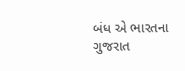બંધ એ ભારતના ગુજરાત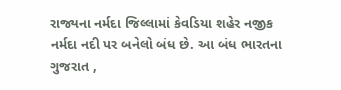રાજ્યના નર્મદા જિલ્લામાં કેવડિયા શહેર નજીક નર્મદા નદી પર બનેલો બંધ છે. આ બંધ ભારતના ગુજરાત ,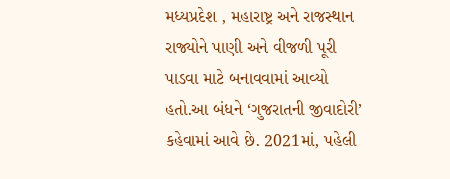મધ્યપ્રદેશ , મહારાષ્ટ્ર અને રાજસ્થાન રાજ્યોને પાણી અને વીજળી પૂરી પાડવા માટે બનાવવામાં આવ્યો હતો.આ બંધને ‘ગુજરાતની જીવાદોરી’ કહેવામાં આવે છે. 2021માં, પહેલી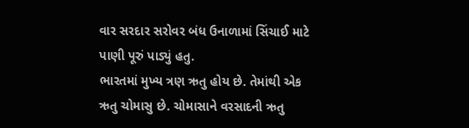વાર સરદાર સરોવર બંધ ઉનાળામાં સિંચાઈ માટે પાણી પૂરું પાડ્યું હતુ.
ભારતમાં મુખ્ય ત્રણ ઋતુ હોય છે. તેમાંથી એક ઋતુ ચોમાસુ છે. ચોમાસાને વરસાદની ઋતુ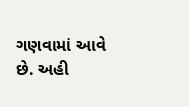ગણવામાં આવે છે. અહી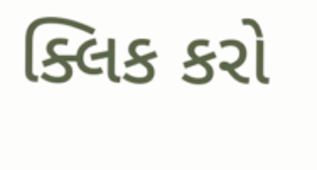ક્લિક કરો